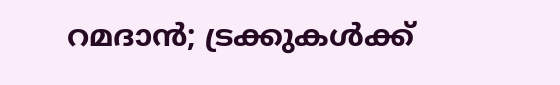റമദാന്‍; ട്രക്കുകള്‍ക്ക്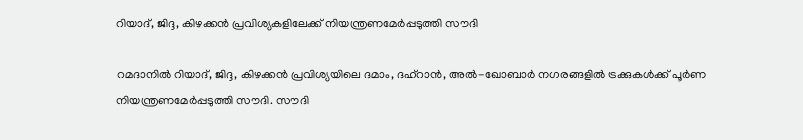റിയാദ്, ജിദ്ദ, കിഴക്കന്‍ പ്രവിശ്യകളിലേക്ക് നിയന്ത്രണമേര്‍പ്പടുത്തി സൗദി

റമദാനില്‍ റിയാദ്, ജിദ്ദ, കിഴക്കന്‍ പ്രവിശ്യയിലെ ദമാം, ദഹ്‌റാന്‍, അല്‍-ഖോബാര്‍ നഗരങ്ങളില്‍ ട്രക്കുകള്‍ക്ക് പൂര്‍ണ നിയന്ത്രണമേര്‍പ്പടുത്തി സൗദി. സൗദി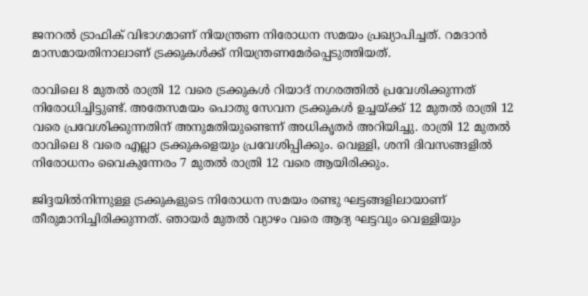ജനറല്‍ ട്രാഫിക് വിഭാഗമാണ് നിയന്ത്രണ നിരോധന സമയം പ്രഖ്യാപിച്ചത്. റമദാന്‍ മാസമായതിനാലാണ് ട്രക്കുകള്‍ക്ക് നിയന്ത്രണമേര്‍പ്പെടുത്തിയത്.

രാവിലെ 8 മുതല്‍ രാത്രി 12 വരെ ട്രക്കുകള്‍ റിയാദ് നഗരത്തില്‍ പ്രവേശിക്കുന്നത് നിരോധിച്ചിട്ടുണ്ട്. അതേസമയം പൊതു സേവന ട്രക്കുകള്‍ ഉച്ചയ്ക്ക് 12 മുതല്‍ രാത്രി 12 വരെ പ്രവേശിക്കുന്നതിന് അനുമതിയുണ്ടെന്ന് അധികൃതര്‍ അറിയിച്ചു. രാത്രി 12 മുതല്‍ രാവിലെ 8 വരെ എല്ലാ ട്രക്കുകളെയും പ്രവേശിപ്പിക്കും. വെള്ളി, ശനി ദിവസങ്ങളില്‍ നിരോധനം വൈകുന്നേരം 7 മുതല്‍ രാത്രി 12 വരെ ആയിരിക്കും.

ജിദ്ദയില്‍നിന്നുള്ള ട്രക്കുകളുടെ നിരോധന സമയം രണ്ടു ഘട്ടങ്ങളിലായാണ് തീരുമാനിച്ചിരിക്കുന്നത്. ഞായര്‍ മുതല്‍ വ്യാഴം വരെ ആദ്യ ഘട്ടവും വെള്ളിയും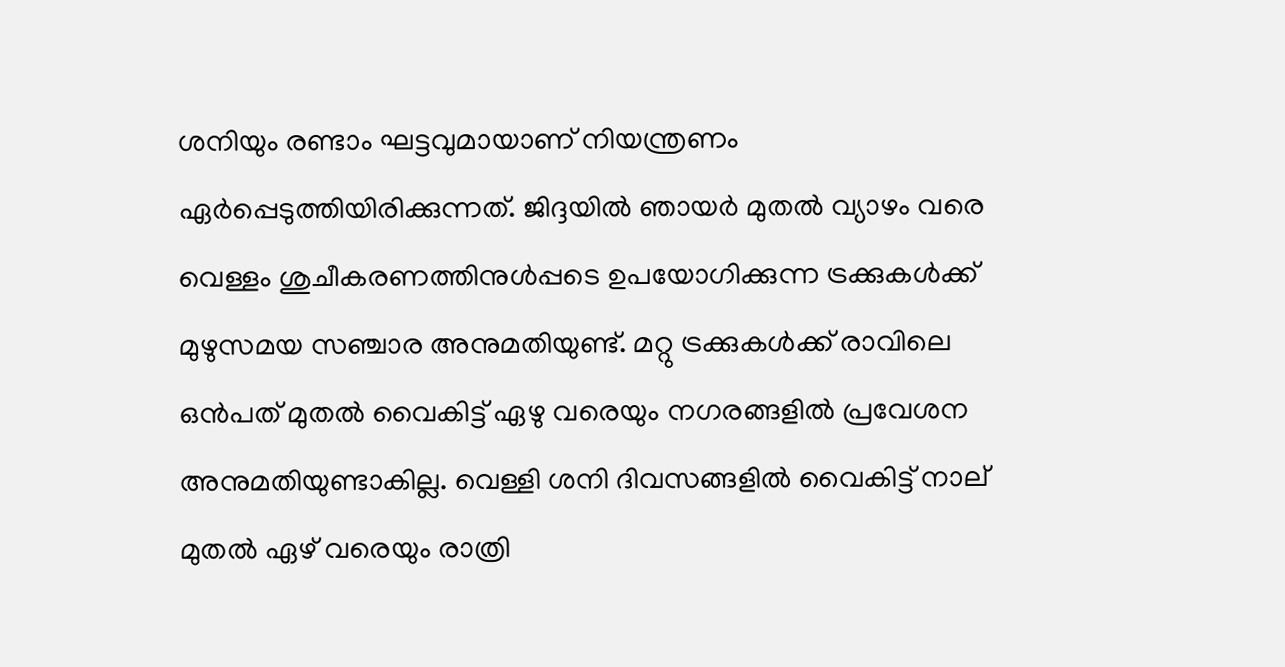ശനിയും രണ്ടാം ഘട്ടവുമായാണ് നിയന്ത്രണം ഏര്‍പ്പെടുത്തിയിരിക്കുന്നത്. ജിദ്ദയില്‍ ഞായര്‍ മുതല്‍ വ്യാഴം വരെ വെള്ളം ശുചീകരണത്തിനുള്‍പ്പടെ ഉപയോഗിക്കുന്ന ട്രക്കുകള്‍ക്ക് മുഴുസമയ സഞ്ചാര അനുമതിയുണ്ട്. മറ്റു ട്രക്കുകള്‍ക്ക് രാവിലെ ഒന്‍പത് മുതല്‍ വൈകിട്ട് ഏഴു വരെയും നഗരങ്ങളില്‍ പ്രവേശന അനുമതിയുണ്ടാകില്ല. വെള്ളി ശനി ദിവസങ്ങളില്‍ വൈകിട്ട് നാല് മുതല്‍ ഏഴ് വരെയും രാത്രി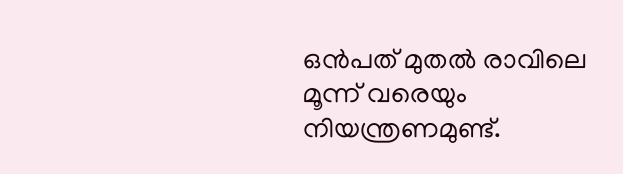ഒന്‍പത് മുതല്‍ രാവിലെ മൂന്ന് വരെയും നിയന്ത്രണമുണ്ട്.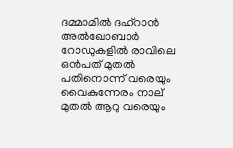ദമ്മാമില്‍ ദഹ്റാന്‍ അല്‍ഖോബാര്‍ റോഡുകളില്‍ രാവിലെ ഒന്‍പത് മുതല്‍ പതിനൊന്ന് വരെയും വൈകുന്നേരം നാല് മുതല്‍ ആറു വരെയും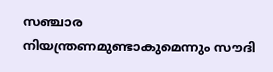സഞ്ചാര നിയന്ത്രണമുണ്ടാകുമെന്നും സൗദി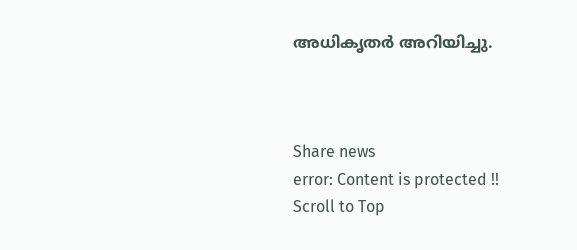അധികൃതര്‍ അറിയിച്ചു.



Share news
error: Content is protected !!
Scroll to Top